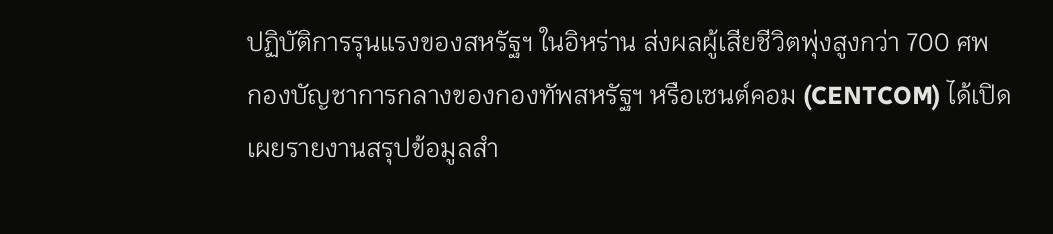ปฏิบัติการรุนแรงของสหรัฐฯ ในอิหร่าน ส่งผลผู้เสียชีวิตพุ่งสูงกว่า 700 ศพ
กองบัญชาการกลางของกองทัพสหรัฐฯ หรือเซนต์คอม (CENTCOM) ได้เปิดเผยรายงานสรุปข้อมูลสำ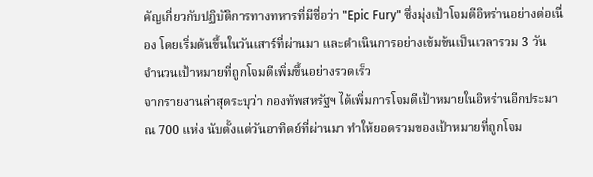คัญเกี่ยวกับปฏิบัติการทางทหารที่มีชื่อว่า "Epic Fury" ซึ่งมุ่งเป้าโจมตีอิหร่านอย่างต่อเนื่อง โดยเริ่มต้นขึ้นในวันเสาร์ที่ผ่านมา และดำเนินการอย่างเข้มข้นเป็นเวลารวม 3 วัน
จำนวนเป้าหมายที่ถูกโจมตีเพิ่มขึ้นอย่างรวดเร็ว
จากรายงานล่าสุดระบุว่า กองทัพสหรัฐฯ ได้เพิ่มการโจมตีเป้าหมายในอิหร่านอีกประมาณ 700 แห่ง นับตั้งแต่วันอาทิตย์ที่ผ่านมา ทำให้ยอดรวมของเป้าหมายที่ถูกโจม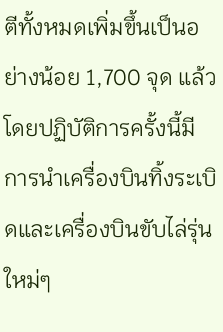ตีทั้งหมดเพิ่มขึ้นเป็นอย่างน้อย 1,700 จุด แล้ว โดยปฏิบัติการครั้งนี้มีการนำเครื่องบินทิ้งระเบิดและเครื่องบินขับไล่รุ่นใหม่ๆ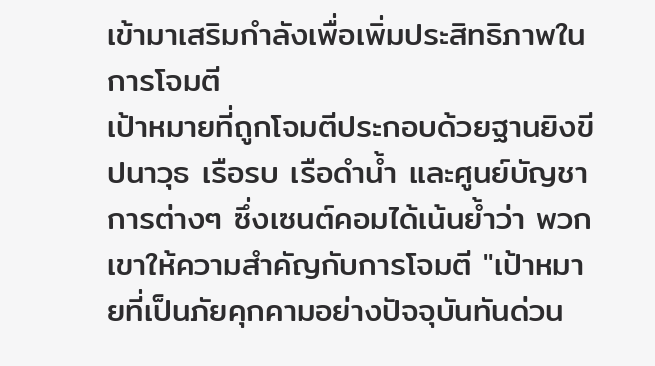เข้ามาเสริมกำลังเพื่อเพิ่มประสิทธิภาพในการโจมตี
เป้าหมายที่ถูกโจมตีประกอบด้วยฐานยิงขีปนาวุธ เรือรบ เรือดำน้ำ และศูนย์บัญชาการต่างๆ ซึ่งเซนต์คอมได้เน้นย้ำว่า พวกเขาให้ความสำคัญกับการโจมตี "เป้าหมายที่เป็นภัยคุกคามอย่างปัจจุบันทันด่วน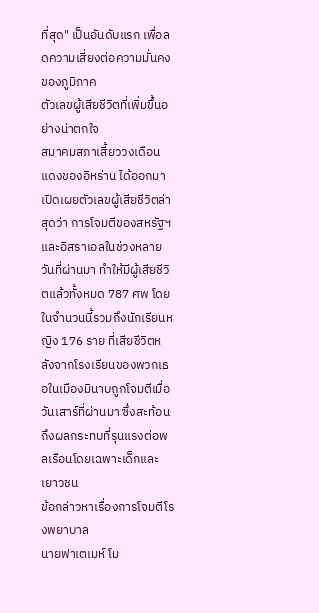ที่สุด" เป็นอันดับแรก เพื่อลดความเสี่ยงต่อความมั่นคงของภูมิภาค
ตัวเลขผู้เสียชีวิตที่เพิ่มขึ้นอย่างน่าตกใจ
สมาคมสภาเสี้ยววงเดือนแดงของอิหร่าน ได้ออกมาเปิดเผยตัวเลขผู้เสียชีวิตล่าสุดว่า การโจมตีของสหรัฐฯ และอิสราเอลในช่วงหลายวันที่ผ่านมา ทำให้มีผู้เสียชีวิตแล้วทั้งหมด 787 ศพ โดยในจำนวนนี้รวมถึงนักเรียนหญิง 176 ราย ที่เสียชีวิตหลังจากโรงเรียนของพวกเธอในเมืองมินาบถูกโจมตีเมื่อวันเสาร์ที่ผ่านมา ซึ่งสะท้อนถึงผลกระทบที่รุนแรงต่อพลเรือนโดยเฉพาะเด็กและเยาวชน
ข้อกล่าวหาเรื่องการโจมตีโรงพยาบาล
นายฟาเตเมห์ โม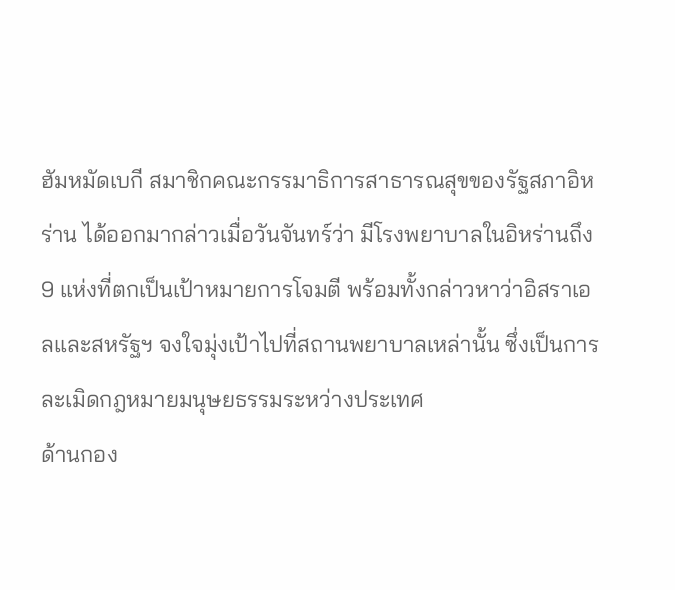ฮัมหมัดเบกี สมาชิกคณะกรรมาธิการสาธารณสุขของรัฐสภาอิหร่าน ได้ออกมากล่าวเมื่อวันจันทร์ว่า มีโรงพยาบาลในอิหร่านถึง 9 แห่งที่ตกเป็นเป้าหมายการโจมตี พร้อมทั้งกล่าวหาว่าอิสราเอลและสหรัฐฯ จงใจมุ่งเป้าไปที่สถานพยาบาลเหล่านั้น ซึ่งเป็นการละเมิดกฎหมายมนุษยธรรมระหว่างประเทศ
ด้านกอง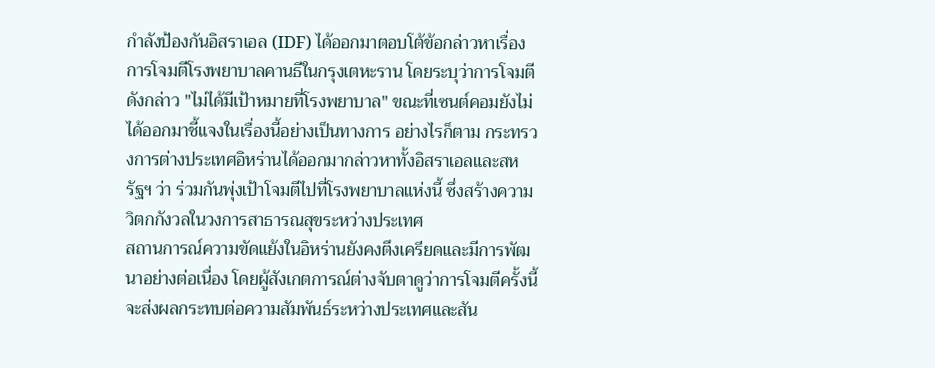กำลังป้องกันอิสราเอล (IDF) ได้ออกมาตอบโต้ข้อกล่าวหาเรื่องการโจมตีโรงพยาบาลคานธีในกรุงเตหะราน โดยระบุว่าการโจมตีดังกล่าว "ไม่ได้มีเป้าหมายที่โรงพยาบาล" ขณะที่เซนต์คอมยังไม่ได้ออกมาชี้แจงในเรื่องนี้อย่างเป็นทางการ อย่างไรก็ตาม กระทรวงการต่างประเทศอิหร่านได้ออกมากล่าวหาทั้งอิสราเอลและสหรัฐฯ ว่า ร่วมกันพุ่งเป้าโจมตีไปที่โรงพยาบาลแห่งนี้ ซึ่งสร้างความวิตกกังวลในวงการสาธารณสุขระหว่างประเทศ
สถานการณ์ความขัดแย้งในอิหร่านยังคงตึงเครียดและมีการพัฒนาอย่างต่อเนื่อง โดยผู้สังเกตการณ์ต่างจับตาดูว่าการโจมตีครั้งนี้จะส่งผลกระทบต่อความสัมพันธ์ระหว่างประเทศและสัน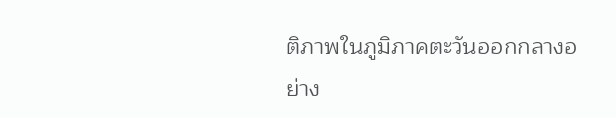ติภาพในภูมิภาคตะวันออกกลางอย่าง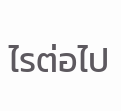ไรต่อไป